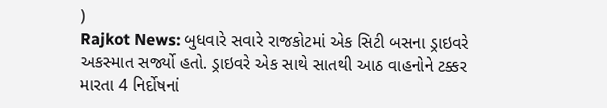)
Rajkot News: બુધવારે સવારે રાજકોટમાં એક સિટી બસના ડ્રાઇવરે અકસ્માત સર્જ્યો હતો. ડ્રાઇવરે એક સાથે સાતથી આઠ વાહનોને ટક્કર મારતા 4 નિર્દોષનાં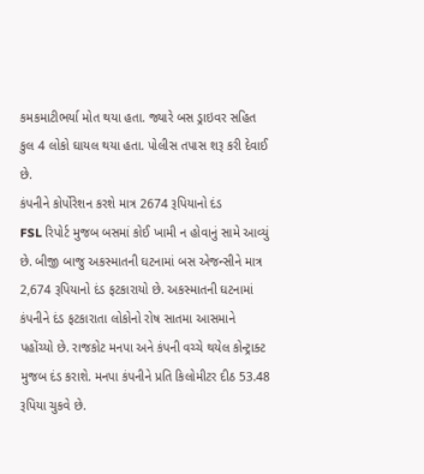કમકમાટીભર્યા મોત થયા હતા. જ્યારે બસ ડ્રાઇવર સહિત કુલ 4 લોકો ઘાયલ થયા હતા. પોલીસ તપાસ શરૂ કરી દેવાઈ છે.
કંપનીને કોર્પોરેશન કરશે માત્ર 2674 રૂપિયાનો દંડ
FSL રિપોર્ટ મુજબ બસમાં કોઈ ખામી ન હોવાનું સામે આવ્યું છે. બીજી બાજુ અકસ્માતની ઘટનામાં બસ એજન્સીને માત્ર 2,674 રૂપિયાનો દંડ ફટકારાયો છે. અકસ્માતની ઘટનામાં કંપનીને દંડ ફટકારાતા લોકોનો રોષ સાતમા આસમાને પહોંચ્યો છે. રાજકોટ મનપા અને કંપની વચ્ચે થયેલ કોન્ટ્રાક્ટ મુજબ દંડ કરાશે. મનપા કંપનીને પ્રતિ કિલોમીટર દીઠ 53.48 રૂપિયા ચુકવે છે.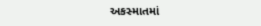અકસ્માતમાં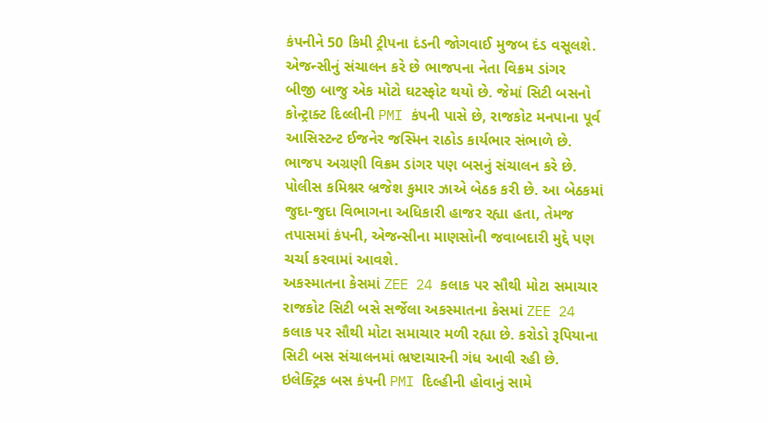કંપનીને 50 કિમી ટ્રીપના દંડની જોગવાઈ મુજબ દંડ વસૂલશે.
એજન્સીનું સંચાલન કરે છે ભાજપના નેતા વિક્રમ ડાંગર
બીજી બાજુ એક મોટો ઘટસ્ફોટ થયો છે. જેમાં સિટી બસનો કોન્ટ્રાક્ટ દિલ્લીની PMI કંપની પાસે છે, રાજકોટ મનપાના પૂર્વ આસિસ્ટન્ટ ઈજનેર જસ્મિન રાઠોડ કાર્યભાર સંભાળે છે. ભાજપ અગ્રણી વિક્રમ ડાંગર પણ બસનું સંચાલન કરે છે. પોલીસ કમિશ્નર બ્રજેશ કુમાર ઝાએ બેઠક કરી છે. આ બેઠકમાં જુદા-જુદા વિભાગના અધિકારી હાજર રહ્યા હતા, તેમજ તપાસમાં કંપની, એજન્સીના માણસોની જવાબદારી મુદ્દે પણ ચર્ચા કરવામાં આવશે.
અકસ્માતના કેસમાં ZEE 24 કલાક પર સૌથી મોટા સમાચાર
રાજકોટ સિટી બસે સર્જેલા અકસ્માતના કેસમાં ZEE 24 કલાક પર સૌથી મોટા સમાચાર મળી રહ્યા છે. કરોડો રૂપિયાના સિટી બસ સંચાલનમાં ભ્રષ્ટાચારની ગંધ આવી રહી છે. ઇલેક્ટ્રિક બસ કંપની PMI દિલ્હીની હોવાનું સામે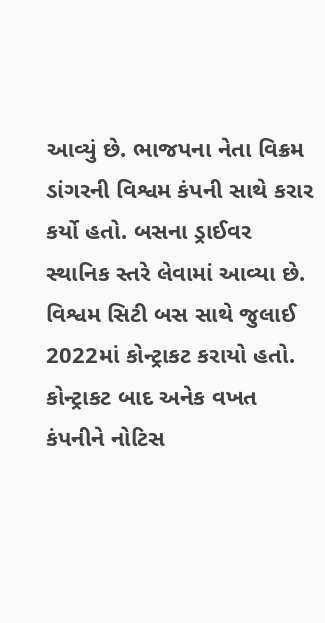આવ્યું છે. ભાજપના નેતા વિક્રમ ડાંગરની વિશ્વમ કંપની સાથે કરાર કર્યો હતો. બસના ડ્રાઈવર સ્થાનિક સ્તરે લેવામાં આવ્યા છે. વિશ્વમ સિટી બસ સાથે જુલાઈ 2022માં કોન્ટ્રાકટ કરાયો હતો. કોન્ટ્રાકટ બાદ અનેક વખત કંપનીને નોટિસ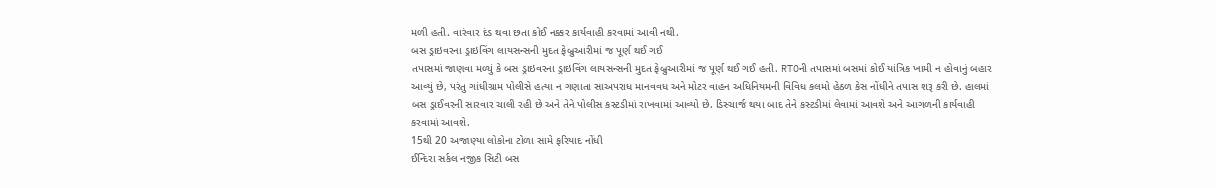મળી હતી. વારંવાર દંડ થવા છતા કોઈ નક્કર કાર્યવાહી કરવામાં આવી નથી.
બસ ડ્રાઇવરના ડ્રાઇવિંગ લાયસન્સની મુદત ફેબ્રુઆરીમાં જ પૂર્ણ થઈ ગઈ
તપાસમાં જાણવા મળ્યું કે બસ ડ્રાઇવરના ડ્રાઇવિંગ લાયસન્સની મુદત ફેબ્રુઆરીમાં જ પૂર્ણ થઈ ગઈ હતી. RTOની તપાસમાં બસમાં કોઈ યાંત્રિક ખામી ન હોવાનું બહાર આવ્યું છે, પરંતુ ગાંધીગ્રામ પોલીસે હત્યા ન ગણાતા સાઅપરાધ માનવવધ અને મોટર વાહન અધિનિયમની વિવિધ કલમો હેઠળ કેસ નોંધીને તપાસ શરૂ કરી છે. હાલમાં બસ ડ્રાઈવરની સારવાર ચાલી રહી છે અને તેને પોલીસ કસ્ટડીમાં રાખવામાં આવ્યો છે. ડિસ્ચાર્જ થયા બાદ તેને કસ્ટડીમાં લેવામાં આવશે અને આગળની કાર્યવાહી કરવામાં આવશે.
15થી 20 અજાણ્યા લોકોના ટોળા સામે ફરિયાદ નોંધી
ઈન્દિરા સર્કલ નજીક સિટી બસ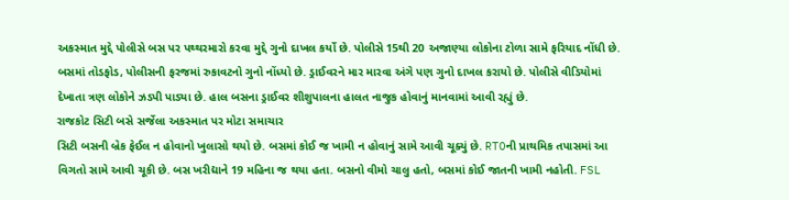અકસ્માત મુદ્દે પોલીસે બસ પર પથ્થરમારો કરવા મુદ્દે ગુનો દાખલ કર્યો છે. પોલીસે 15થી 20 અજાણ્યા લોકોના ટોળા સામે ફરિયાદ નોંધી છે. બસમાં તોડફોડ, પોલીસની ફરજમાં રુકાવટનો ગુનો નોંધ્યો છે. ડ્રાઈવરને માર મારવા અંગે પણ ગુનો દાખલ કરાયો છે. પોલીસે વીડિયોમાં દેખાતા ત્રણ લોકોને ઝડપી પાડ્યા છે. હાલ બસના ડ્રાઈવર શીશુપાલના હાલત નાજુક હોવાનું માનવામાં આવી રહ્યું છે.
રાજકોટ સિટી બસે સર્જેલા અકસ્માત પર મોટા સમાચાર
સિટી બસની બ્રેક ફેઈલ ન હોવાનો ખુલાસો થયો છે. બસમાં કોઈ જ ખામી ન હોવાનું સામે આવી ચૂક્યું છે. RTOની પ્રાથમિક તપાસમાં આ વિગતો સામે આવી ચૂકી છે. બસ ખરીદ્યાને 19 મહિના જ થયા હતા. બસનો વીમો ચાલુ હતો, બસમાં કોઈ જાતની ખામી નહોતી. FSL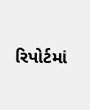રિપોર્ટમાં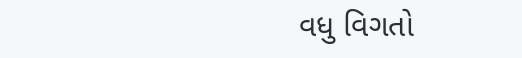વધુ વિગતો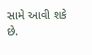સામે આવી શકે છે.